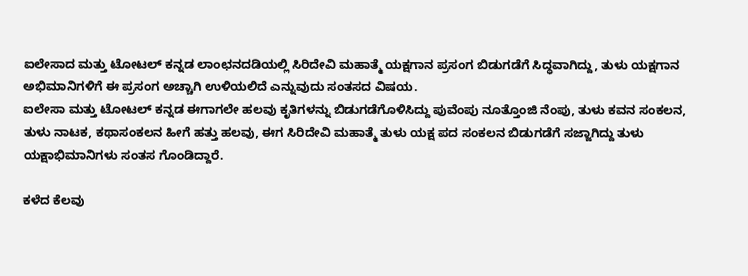ಐಲೇಸಾದ ಮತ್ತು ಟೋಟಲ್ ಕನ್ನಡ ಲಾಂಛನದಡಿಯಲ್ಲಿ ಸಿರಿದೇವಿ ಮಹಾತ್ಮೆ ಯಕ್ಷಗಾನ ಪ್ರಸಂಗ ಬಿಡುಗಡೆಗೆ ಸಿದ್ಧವಾಗಿದ್ದು, ತುಳು ಯಕ್ಷಗಾನ ಅಭಿಮಾನಿಗಳಿಗೆ ಈ ಪ್ರಸಂಗ ಅಚ್ಚಾಗಿ ಉಳಿಯಲಿದೆ ಎನ್ನುವುದು ಸಂತಸದ ವಿಷಯ.
ಐಲೇಸಾ ಮತ್ತು ಟೋಟಲ್ ಕನ್ನಡ ಈಗಾಗಲೇ ಹಲವು ಕೃತಿಗಳನ್ನು ಬಿಡುಗಡೆಗೊಳಿಸಿದ್ದು ಪುವೆಂಪು ನೂತ್ತೊಂಜಿ ನೆಂಪು, ತುಳು ಕವನ ಸಂಕಲನ, ತುಳು ನಾಟಕ, ಕಥಾಸಂಕಲನ ಹೀಗೆ ಹತ್ತು ಹಲವು, ಈಗ ಸಿರಿದೇವಿ ಮಹಾತ್ಮೆ ತುಳು ಯಕ್ಷ ಪದ ಸಂಕಲನ ಬಿಡುಗಡೆಗೆ ಸಜ್ಜಾಗಿದ್ದು ತುಳು ಯಕ್ಷಾಭಿಮಾನಿಗಳು ಸಂತಸ ಗೊಂಡಿದ್ದಾರೆ.

ಕಳೆದ ಕೆಲವು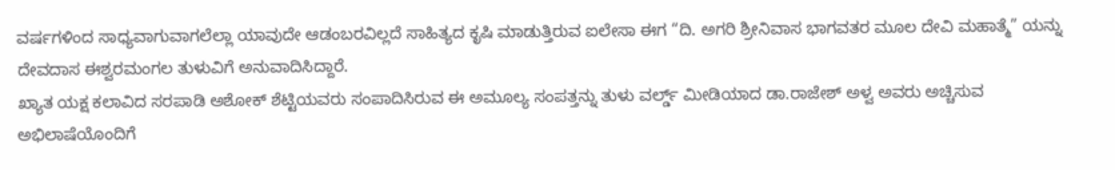ವರ್ಷಗಳಿಂದ ಸಾಧ್ಯವಾಗುವಾಗಲೆಲ್ಲಾ ಯಾವುದೇ ಆಡಂಬರವಿಲ್ಲದೆ ಸಾಹಿತ್ಯದ ಕೃಷಿ ಮಾಡುತ್ತಿರುವ ಐಲೇಸಾ ಈಗ “ದಿ. ಅಗರಿ ಶ್ರೀನಿವಾಸ ಭಾಗವತರ ಮೂಲ ದೇವಿ ಮಹಾತ್ಮೆ” ಯನ್ನು ದೇವದಾಸ ಈಶ್ವರಮಂಗಲ ತುಳುವಿಗೆ ಅನುವಾದಿಸಿದ್ದಾರೆ.
ಖ್ಯಾತ ಯಕ್ಷ ಕಲಾವಿದ ಸರಪಾಡಿ ಅಶೋಕ್ ಶೆಟ್ಟಿಯವರು ಸಂಪಾದಿಸಿರುವ ಈ ಅಮೂಲ್ಯ ಸಂಪತ್ತನ್ನು ತುಳು ವರ್ಲ್ಡ್ ಮೀಡಿಯಾದ ಡಾ.ರಾಜೇಶ್ ಅಳ್ವ ಅವರು ಅಚ್ಚಿಸುವ ಅಭಿಲಾಷೆಯೊಂದಿಗೆ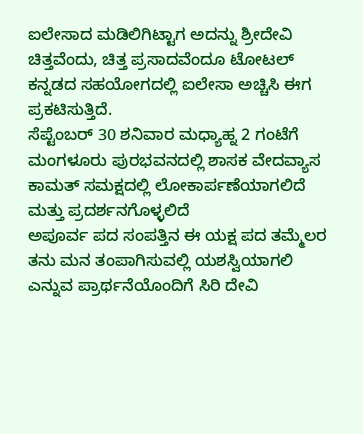ಐಲೇಸಾದ ಮಡಿಲಿಗಿಟ್ಟಾಗ ಅದನ್ನು ಶ್ರೀದೇವಿ ಚಿತ್ತವೆಂದು, ಚಿತ್ತ ಪ್ರಸಾದವೆಂದೂ ಟೋಟಲ್ ಕನ್ನಡದ ಸಹಯೋಗದಲ್ಲಿ ಐಲೇಸಾ ಅಚ್ಚಿಸಿ ಈಗ ಪ್ರಕಟಿಸುತ್ತಿದೆ.
ಸೆಪ್ಟೆಂಬರ್ 30 ಶನಿವಾರ ಮಧ್ಯಾಹ್ನ 2 ಗಂಟೆಗೆ ಮಂಗಳೂರು ಪುರಭವನದಲ್ಲಿ ಶಾಸಕ ವೇದವ್ಯಾಸ ಕಾಮತ್ ಸಮಕ್ಷದಲ್ಲಿ ಲೋಕಾರ್ಪಣೆಯಾಗಲಿದೆ ಮತ್ತು ಪ್ರದರ್ಶನಗೊಳ್ಳಲಿದೆ
ಅಪೂರ್ವ ಪದ ಸಂಪತ್ತಿನ ಈ ಯಕ್ಷ ಪದ ತಮ್ಮೆಲರ ತನು ಮನ ತಂಪಾಗಿಸುವಲ್ಲಿ ಯಶಸ್ವಿಯಾಗಲಿ ಎನ್ನುವ ಪ್ರಾರ್ಥನೆಯೊಂದಿಗೆ ಸಿರಿ ದೇವಿ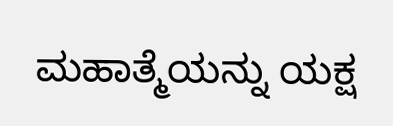ಮಹಾತ್ಮೆಯನ್ನು ಯಕ್ಷ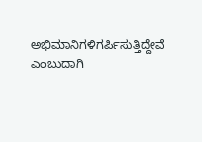ಅಭಿಮಾನಿಗಳಿಗರ್ಪಿಸುತ್ತಿದ್ದೇವೆ ಎಂಬುದಾಗಿ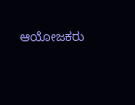ಆಯೋಜಕರು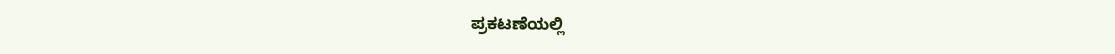ಪ್ರಕಟಣೆಯಲ್ಲಿ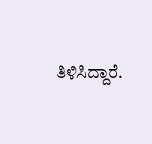ತಿಳಿಸಿದ್ದಾರೆ.